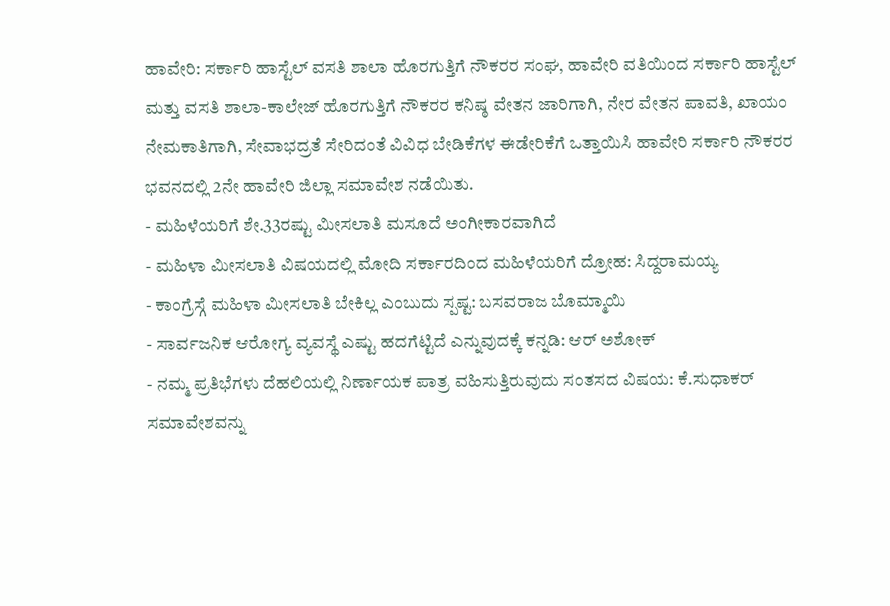ಹಾವೇರಿ: ಸರ್ಕಾರಿ ಹಾಸ್ಟೆಲ್ ವಸತಿ ಶಾಲಾ ಹೊರಗುತ್ತಿಗೆ ನೌಕರರ ಸಂಘ, ಹಾವೇರಿ ವತಿಯಿಂದ ಸರ್ಕಾರಿ ಹಾಸ್ಟೆಲ್ ಮತ್ತು ವಸತಿ ಶಾಲಾ-ಕಾಲೇಜ್ ಹೊರಗುತ್ತಿಗೆ ನೌಕರರ ಕನಿಷ್ಠ ವೇತನ ಜಾರಿಗಾಗಿ, ನೇರ ವೇತನ ಪಾವತಿ, ಖಾಯಂ ನೇಮಕಾತಿಗಾಗಿ, ಸೇವಾಭದ್ರತೆ ಸೇರಿದಂತೆ ವಿವಿಧ ಬೇಡಿಕೆಗಳ ಈಡೇರಿಕೆಗೆ ಒತ್ತಾಯಿಸಿ ಹಾವೇರಿ ಸರ್ಕಾರಿ ನೌಕರರ ಭವನದಲ್ಲಿ 2ನೇ ಹಾವೇರಿ ಜಿಲ್ಲಾ ಸಮಾವೇಶ ನಡೆಯಿತು.
- ಮಹಿಳೆಯರಿಗೆ ಶೇ.33ರಷ್ಟು ಮೀಸಲಾತಿ ಮಸೂದೆ ಅಂಗೀಕಾರವಾಗಿದೆ
- ಮಹಿಳಾ ಮೀಸಲಾತಿ ವಿಷಯದಲ್ಲಿ ಮೋದಿ ಸರ್ಕಾರದಿಂದ ಮಹಿಳೆಯರಿಗೆ ದ್ರೋಹ: ಸಿದ್ದರಾಮಯ್ಯ
- ಕಾಂಗ್ರೆಸ್ಗೆ ಮಹಿಳಾ ಮೀಸಲಾತಿ ಬೇಕಿಲ್ಲ ಎಂಬುದು ಸ್ಪಷ್ಟ: ಬಸವರಾಜ ಬೊಮ್ಮಾಯಿ
- ಸಾರ್ವಜನಿಕ ಆರೋಗ್ಯ ವ್ಯವಸ್ಥೆ ಎಷ್ಟು ಹದಗೆಟ್ಟಿದೆ ಎನ್ನುವುದಕ್ಕೆ ಕನ್ನಡಿ: ಆರ್ ಅಶೋಕ್
- ನಮ್ಮ ಪ್ರತಿಭೆಗಳು ದೆಹಲಿಯಲ್ಲಿ ನಿರ್ಣಾಯಕ ಪಾತ್ರ ವಹಿಸುತ್ತಿರುವುದು ಸಂತಸದ ವಿಷಯ: ಕೆ.ಸುಧಾಕರ್
ಸಮಾವೇಶವನ್ನು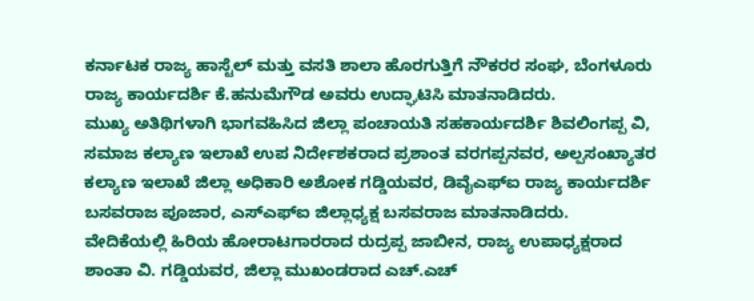ಕರ್ನಾಟಕ ರಾಜ್ಯ ಹಾಸ್ಟೆಲ್ ಮತ್ತು ವಸತಿ ಶಾಲಾ ಹೊರಗುತ್ತಿಗೆ ನೌಕರರ ಸಂಘ, ಬೆಂಗಳೂರು ರಾಜ್ಯ ಕಾರ್ಯದರ್ಶಿ ಕೆ.ಹನುಮೆಗೌಡ ಅವರು ಉದ್ಘಾಟಿಸಿ ಮಾತನಾಡಿದರು.
ಮುಖ್ಯ ಅತಿಥಿಗಳಾಗಿ ಭಾಗವಹಿಸಿದ ಜಿಲ್ಲಾ ಪಂಚಾಯತಿ ಸಹಕಾರ್ಯದರ್ಶಿ ಶಿವಲಿಂಗಪ್ಪ ವಿ, ಸಮಾಜ ಕಲ್ಯಾಣ ಇಲಾಖೆ ಉಪ ನಿರ್ದೇಶಕರಾದ ಪ್ರಶಾಂತ ವರಗಪ್ಪನವರ, ಅಲ್ಪಸಂಖ್ಯಾತರ ಕಲ್ಯಾಣ ಇಲಾಖೆ ಜಿಲ್ಲಾ ಅಧಿಕಾರಿ ಅಶೋಕ ಗಡ್ಡಿಯವರ, ಡಿವೈಎಫ್ಐ ರಾಜ್ಯ ಕಾರ್ಯದರ್ಶಿ ಬಸವರಾಜ ಪೂಜಾರ, ಎಸ್ಎಫ್ಐ ಜಿಲ್ಲಾಧ್ಯಕ್ಷ ಬಸವರಾಜ ಮಾತನಾಡಿದರು.
ವೇದಿಕೆಯಲ್ಲಿ ಹಿರಿಯ ಹೋರಾಟಗಾರರಾದ ರುದ್ರಪ್ಪ ಜಾಬೀನ, ರಾಜ್ಯ ಉಪಾಧ್ಯಕ್ಷರಾದ ಶಾಂತಾ ವಿ. ಗಡ್ಡಿಯವರ, ಜಿಲ್ಲಾ ಮುಖಂಡರಾದ ಎಚ್.ಎಚ್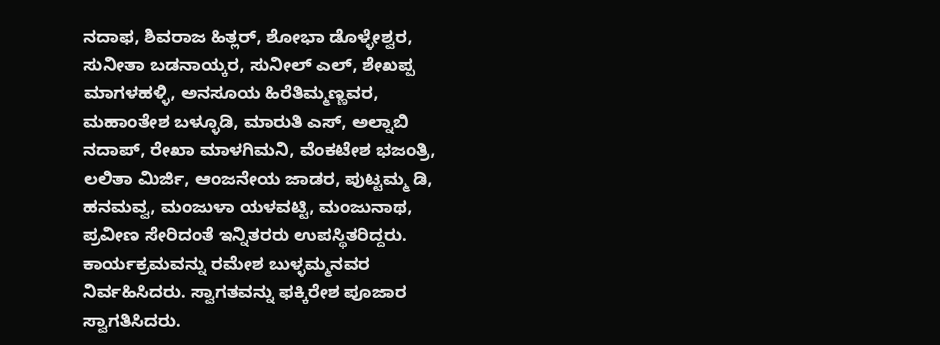ನದಾಫ, ಶಿವರಾಜ ಹಿತ್ಲರ್, ಶೋಭಾ ಡೊಳ್ಳೇಶ್ವರ, ಸುನೀತಾ ಬಡನಾಯ್ಕರ, ಸುನೀಲ್ ಎಲ್, ಶೇಖಪ್ಪ ಮಾಗಳಹಳ್ಳಿ, ಅನಸೂಯ ಹಿರೆತಿಮ್ಮಣ್ಣವರ, ಮಹಾಂತೇಶ ಬಳ್ಳೂಡಿ, ಮಾರುತಿ ಎಸ್, ಅಲ್ನಾಬಿ ನದಾಪ್, ರೇಖಾ ಮಾಳಗಿಮನಿ, ವೆಂಕಟೇಶ ಭಜಂತ್ರಿ, ಲಲಿತಾ ಮಿರ್ಜಿ, ಆಂಜನೇಯ ಜಾಡರ, ಪುಟ್ಟಮ್ಮ ಡಿ, ಹನಮವ್ವ, ಮಂಜುಳಾ ಯಳವಟ್ಟಿ, ಮಂಜುನಾಥ, ಪ್ರವೀಣ ಸೇರಿದಂತೆ ಇನ್ನಿತರರು ಉಪಸ್ಥಿತರಿದ್ದರು.
ಕಾರ್ಯಕ್ರಮವನ್ನು ರಮೇಶ ಬುಳ್ಳಮ್ಮನವರ ನಿರ್ವಹಿಸಿದರು. ಸ್ವಾಗತವನ್ನು ಫಕ್ಕಿರೇಶ ಪೂಜಾರ ಸ್ವಾಗತಿಸಿದರು.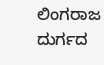ಲಿಂಗರಾಜ ದುರ್ಗದ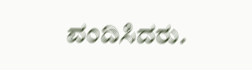ವಂದಿಸಿದರು.